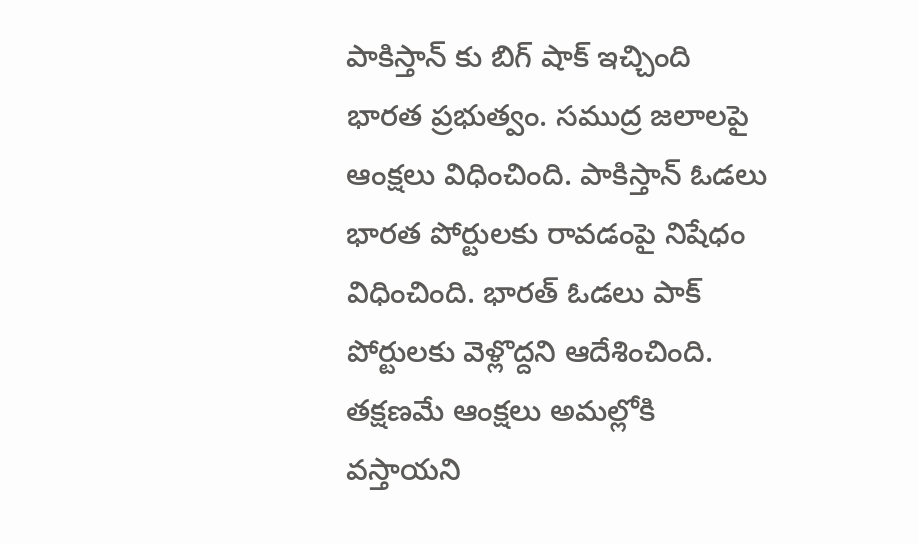పాకిస్తాన్ కు బిగ్ షాక్ ఇచ్చింది భారత ప్రభుత్వం. సముద్ర జలాలపై ఆంక్షలు విధించింది. పాకిస్తాన్ ఓడలు భారత పోర్టులకు రావడంపై నిషేధం విధించింది. భారత్ ఓడలు పాక్ పోర్టులకు వెళ్లొద్దని ఆదేశించింది. తక్షణమే ఆంక్షలు అమల్లోకి వస్తాయని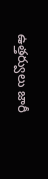ఉత్తర్వులు జారీ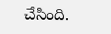చేసింది.